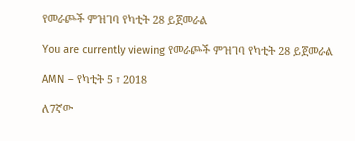የመራጮች ምዝገባ የካቲት 28 ይጀመራል

You are currently viewing የመራጮች ምዝገባ የካቲት 28 ይጀመራል

AMN – የካቲት 5 ፣ 2018

ለ7ኛው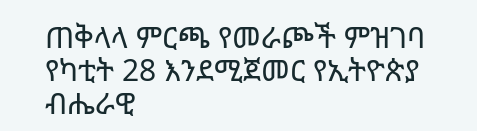ጠቅላላ ምርጫ የመራጮች ምዝገባ የካቲት 28 እንደሚጀመር የኢትዮጵያ ብሔራዊ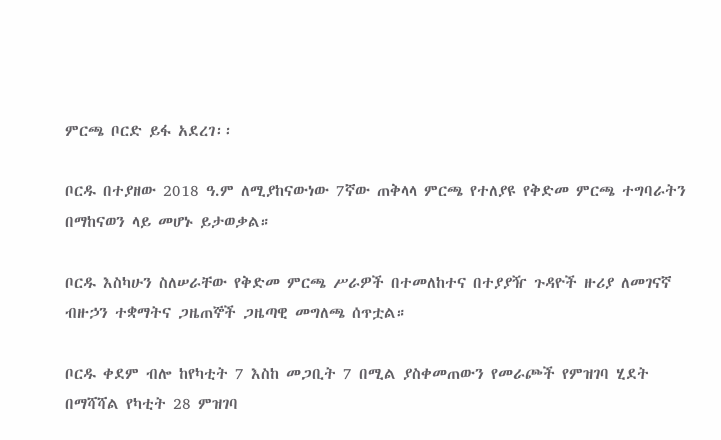ምርጫ ቦርድ ይፋ አደረገ፡፡

ቦርዱ በተያዘው 2018 ዓ.ም ለሚያከናውነው 7ኛው ጠቅላላ ምርጫ የተለያዩ የቅድመ ምርጫ ተግባራትን በማከናወን ላይ መሆኑ ይታወቃል።

ቦርዱ እስካሁን ስለሠራቸው የቅድመ ምርጫ ሥራዎች በተመለከተና በተያያዥ ጉዳዮች ዙሪያ ለመገናኛ ብዙኃን ተቋማትና ጋዜጠኞች ጋዜጣዊ መግለጫ ሰጥቷል።

ቦርዱ ቀደም ብሎ ከየካቲት 7 እስከ መጋቢት 7 በሚል ያስቀመጠውን የመራጮች የምዝገባ ሂደት በማሻሻል የካቲት 28 ምዝገባ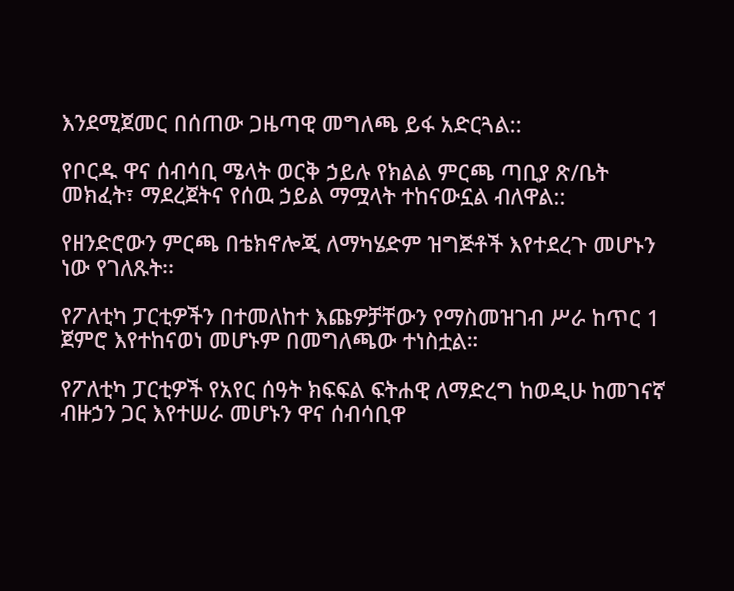እንደሚጀመር በሰጠው ጋዜጣዊ መግለጫ ይፋ አድርጓል::

የቦርዱ ዋና ሰብሳቢ ሜላት ወርቅ ኃይሉ የክልል ምርጫ ጣቢያ ጽ/ቤት መክፈት፣ ማደረጀትና የሰዉ ኃይል ማሟላት ተከናውኗል ብለዋል::

የዘንድሮውን ምርጫ በቴክኖሎጂ ለማካሄድም ዝግጅቶች እየተደረጉ መሆኑን ነው የገለጹት፡፡

የፖለቲካ ፓርቲዎችን በተመለከተ እጩዎቻቸውን የማስመዝገብ ሥራ ከጥር 1 ጀምሮ እየተከናወነ መሆኑም በመግለጫው ተነስቷል።

የፖለቲካ ፓርቲዎች የአየር ሰዓት ክፍፍል ፍትሐዊ ለማድረግ ከወዲሁ ከመገናኛ ብዙኃን ጋር እየተሠራ መሆኑን ዋና ሰብሳቢዋ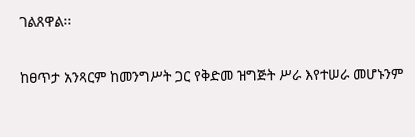ገልጸዋል፡፡

ከፀጥታ አንጻርም ከመንግሥት ጋር የቅድመ ዝግጅት ሥራ እየተሠራ መሆኑንም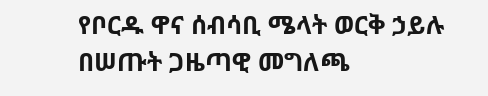የቦርዱ ዋና ሰብሳቢ ሜላት ወርቅ ኃይሉ በሠጡት ጋዜጣዊ መግለጫ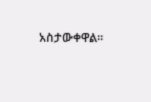አስታውቀዋል።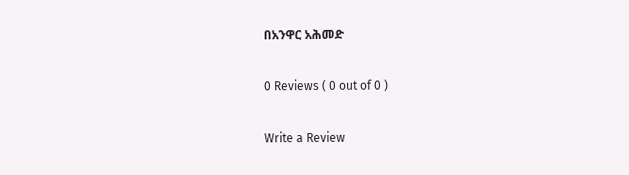በአንዋር አሕመድ

0 Reviews ( 0 out of 0 )

Write a Review